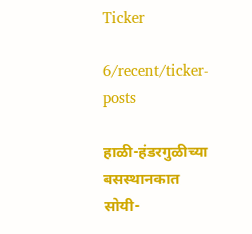Ticker

6/recent/ticker-posts

हाळी-हंडरगुळीच्या बसस्थानकात सोयी-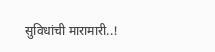सुविधांची मारामारी..!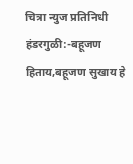चित्रा न्युज प्रतिनिधी
हंडरगुळी:-बहूजण हिताय,बहूजण सुखाय हे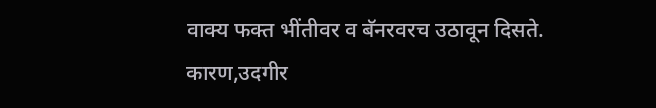वाक्य फक्त भींतीवर व बॅनरवरच उठावून दिसते.
कारण,उदगीर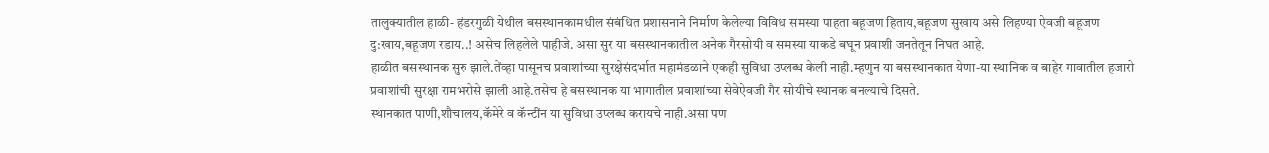तालुक्यातील हाळी- हंडरगुळी येथील बसस्थानकामधील संबंधित प्रशासनाने निर्माण केलेल्या विविध समस्या पाहता बहूजण हिताय,बहूजण सुखाय असे लिहण्या ऐवजी बहूजण दु:खाय,बहूजण रडाय..! असेच लिहलेले पाहीजे. असा सुर या बसस्थानकातील अनेक गैरसोयी व समस्या याकडे बघून प्रवाशी जनतेतून निघत आहे.
हाळीत बसस्थानक सुरु झाले.तेंव्हा पासूनच प्रवाशांच्या सुरक्षेसंदर्भात महामंडळाने एकही सुविधा उप्लब्ध केली नाही.म्हणुन या बसस्थानकात येणा-या स्थानिक व बाहेर गावातील हजारो प्रवाशांची सुरक्षा रामभरोसे झाली आहे.तसेच हे बसस्थानक या भागातील प्रवाशांच्या सेवेऐवजी गैर सोयीचे स्थानक बनल्याचे दिसते.
स्थानकात पाणी,शौचालय,कॅमेरे व कॅन्टींन या सुविधा उप्लब्ध करायचे नाही.असा पण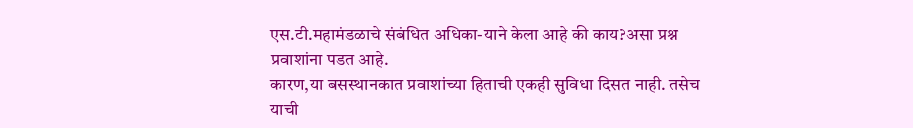एस.टी.महामंडळाचे संबंधित अधिका-याने केला आहे की काय?असा प्रश्न प्रवाशांना पडत आहे.
कारण,या बसस्थानकात प्रवाशांच्या हिताची एकही सुविधा दिसत नाही. तसेच याची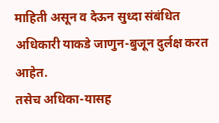माहिती असून व देऊन सुध्दा संबंधित अधिकारी याकडे जाणुन-बुजून दुर्लक्ष करत आहेत.
तसेच अधिका-यासह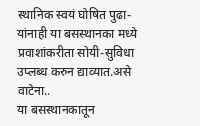स्थानिक स्वयं घोषित पुढा-यांनाही या बसस्थानका मध्ये प्रवाशांकरीता सोयी-सुविधा उप्लब्ध करुन द्याव्यात.असे वाटेना..
या बसस्थानकातून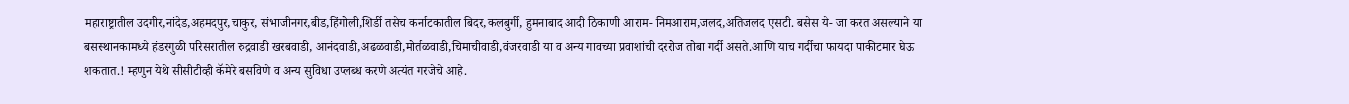महाराष्ट्रातील उदगीर,नांदेड,अहमदपुर,चाकुर, संभाजीनगर,बीड,हिंगोली,शिर्डी तसेच कर्नाटकातील बिदर,कलबुर्गी, हुमनाबाद आदी ठिकाणी आराम- निमआराम,जलद,अतिजलद एसटी. बसेस ये- जा करत असल्याने या बसस्थानकामध्ये हंडरगुळी परिसरातील रुद्रवाडी खरबवाडी, आनंदवाडी,अढळवाडी,मोर्तळवाडी,चिमाचीवाडी,वंजरवाडी या व अन्य गावच्या प्रवाशांची दररोज तोबा गर्दी असते.आणि याच गर्दीचा फायदा पाकीटमार घेऊ शकतात.! म्हणुन येथे सीसीटीव्ही कॅमेरे बसविणे व अन्य सुविधा उप्लब्ध करणे अत्यंत गरजेचे आहे.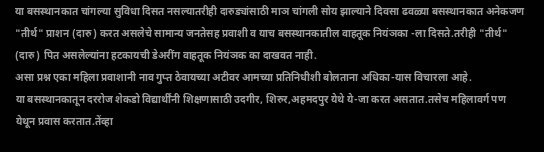या बसस्थानकात चांगल्या सुविधा दिसत नसल्यातरीही दारुड्यांसाठी माञ चांगली सोय झाल्याने दिवसा ढवळ्या बसस्थानकात अनेकजण "तीर्थ" प्राशन (दारु) करत असलेचे सामान्य जनतेसह प्रवाशी व याच बसस्थानकातील वाहतूक नियंञका -ला दिसते.तरीही "तीर्थ" (दारु) पित असलेल्यांना हटकायची डेअरींग वाहतूक नियंञक का दाखवत नाही.
असा प्रश्न एका महिला प्रवाशानी नाव गुप्त ठेवायच्या अटीवर आमच्या प्रतिनिधीशी बोलताना अधिका-यास विचारला आहे.
या बसस्थानकातून दररोज शेकडो विद्यार्थींनी शिक्षणासाठी उदगीर, शिरुर,अहमदपुर येथे ये-जा करत असतात.तसेच महिलावर्ग पण येथून प्रवास करतात.तेंव्हा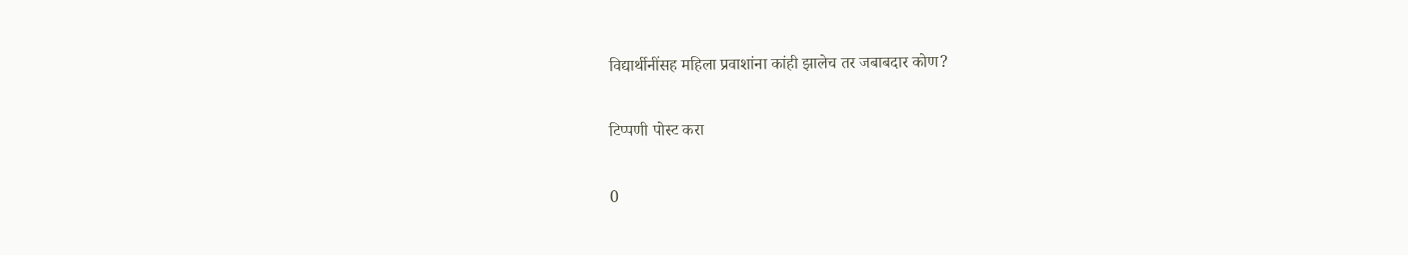विद्यार्थीनींसह महिला प्रवाशांना कांही झालेच तर जबाबदार कोण?

टिप्पणी पोस्ट करा

0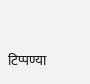टिप्पण्या